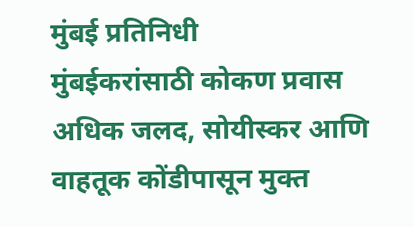मुंबई प्रतिनिधी
मुंबईकरांसाठी कोकण प्रवास अधिक जलद, सोयीस्कर आणि वाहतूक कोंडीपासून मुक्त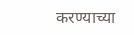करण्याच्या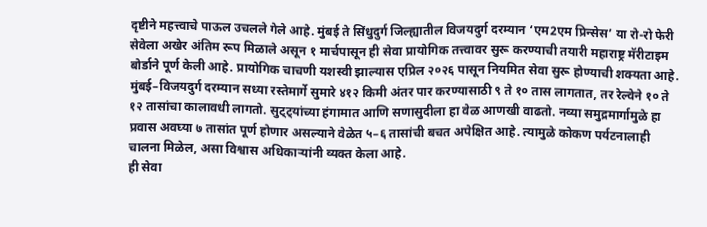दृष्टीने महत्त्वाचे पाऊल उचलले गेले आहे. मुंबई ते सिंधुदुर्ग जिल्ह्यातील विजयदुर्ग दरम्यान ‘एम2एम प्रिन्सेस’ या रो-रो फेरी सेवेला अखेर अंतिम रूप मिळाले असून १ मार्चपासून ही सेवा प्रायोगिक तत्त्वावर सुरू करण्याची तयारी महाराष्ट्र मॅरीटाइम बोर्डाने पूर्ण केली आहे. प्रायोगिक चाचणी यशस्वी झाल्यास एप्रिल २०२६ पासून नियमित सेवा सुरू होण्याची शक्यता आहे.
मुंबई–विजयदुर्ग दरम्यान सध्या रस्तेमार्गे सुमारे ४१२ किमी अंतर पार करण्यासाठी ९ ते १० तास लागतात, तर रेल्वेने १० ते १२ तासांचा कालावधी लागतो. सुट्ट्यांच्या हंगामात आणि सणासुदीला हा वेळ आणखी वाढतो. नव्या समुद्रमार्गामुळे हा प्रवास अवघ्या ७ तासांत पूर्ण होणार असल्याने वेळेत ५–६ तासांची बचत अपेक्षित आहे. त्यामुळे कोकण पर्यटनालाही चालना मिळेल, असा विश्वास अधिकाऱ्यांनी व्यक्त केला आहे.
ही सेवा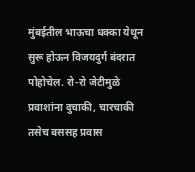मुंबईतील भाऊचा धक्का येथून सुरू होऊन विजयदुर्ग बंदरात पोहोचेल. रो-रो जेटीमुळे प्रवाशांना दुचाकी, चारचाकी तसेच बससह प्रवास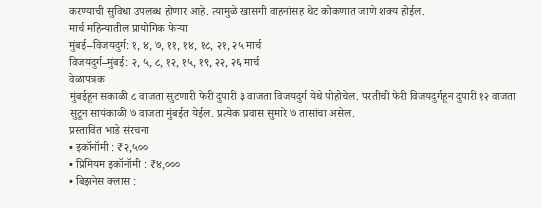करण्याची सुविधा उपलब्ध होणार आहे. त्यामुळे खासगी वाहनांसह थेट कोकणात जाणे शक्य होईल.
मार्च महिन्यातील प्रायोगिक फेऱ्या
मुंबई–विजयदुर्ग: १, ४, ७, ११, १४, १८, २१, २५ मार्च
विजयदुर्ग–मुंबई: २, ५, ८, १२, १५, १९, २२, २६ मार्च
वेळापत्रक
मुंबईहून सकाळी ८ वाजता सुटणारी फेरी दुपारी ३ वाजता विजयदुर्ग येथे पोहोचेल. परतीची फेरी विजयदुर्गहून दुपारी १२ वाजता सुटून सायंकाळी ७ वाजता मुंबईत येईल. प्रत्येक प्रवास सुमारे ७ तासांचा असेल.
प्रस्तावित भाडे संरचना
• इकॉनॉमी : ₹२,५००
• प्रिमियम इकॉनॉमी : ₹४,०००
• बिझनेस क्लास :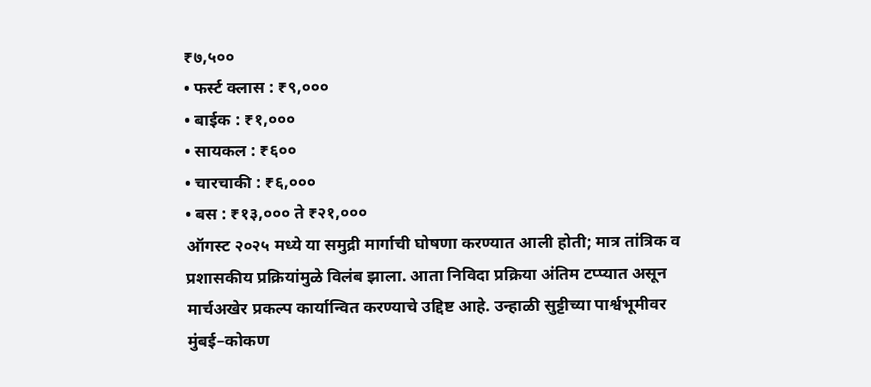₹७,५००
• फर्स्ट क्लास : ₹९,०००
• बाईक : ₹१,०००
• सायकल : ₹६००
• चारचाकी : ₹६,०००
• बस : ₹१३,००० ते ₹२१,०००
ऑगस्ट २०२५ मध्ये या समुद्री मार्गाची घोषणा करण्यात आली होती; मात्र तांत्रिक व प्रशासकीय प्रक्रियांमुळे विलंब झाला. आता निविदा प्रक्रिया अंतिम टप्प्यात असून मार्चअखेर प्रकल्प कार्यान्वित करण्याचे उद्दिष्ट आहे. उन्हाळी सुट्टीच्या पार्श्वभूमीवर मुंबई–कोकण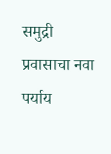समुद्री प्रवासाचा नवा पर्याय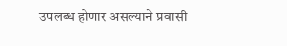उपलब्ध होणार असल्याने प्रवासी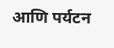आणि पर्यटन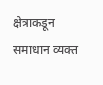क्षेत्राकडून समाधान व्यक्त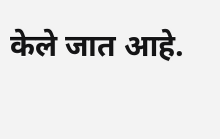केले जात आहे.